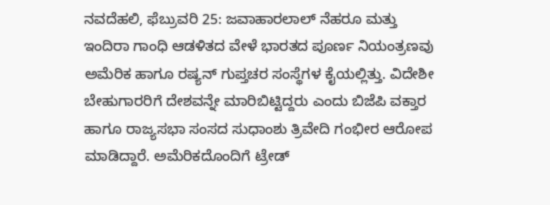ನವದೆಹಲಿ, ಫೆಬ್ರುವರಿ 25: ಜವಾಹಾರಲಾಲ್ ನೆಹರೂ ಮತ್ತು ಇಂದಿರಾ ಗಾಂಧಿ ಆಡಳಿತದ ವೇಳೆ ಭಾರತದ ಪೂರ್ಣ ನಿಯಂತ್ರಣವು ಅಮೆರಿಕ ಹಾಗೂ ರಷ್ಯನ್ ಗುಪ್ತಚರ ಸಂಸ್ಥೆಗಳ ಕೈಯಲ್ಲಿತ್ತು. ವಿದೇಶೀ ಬೇಹುಗಾರರಿಗೆ ದೇಶವನ್ನೇ ಮಾರಿಬಿಟ್ಟಿದ್ದರು ಎಂದು ಬಿಜೆಪಿ ವಕ್ತಾರ ಹಾಗೂ ರಾಜ್ಯಸಭಾ ಸಂಸದ ಸುಧಾಂಶು ತ್ರಿವೇದಿ ಗಂಭೀರ ಆರೋಪ ಮಾಡಿದ್ದಾರೆ. ಅಮೆರಿಕದೊಂದಿಗೆ ಟ್ರೇಡ್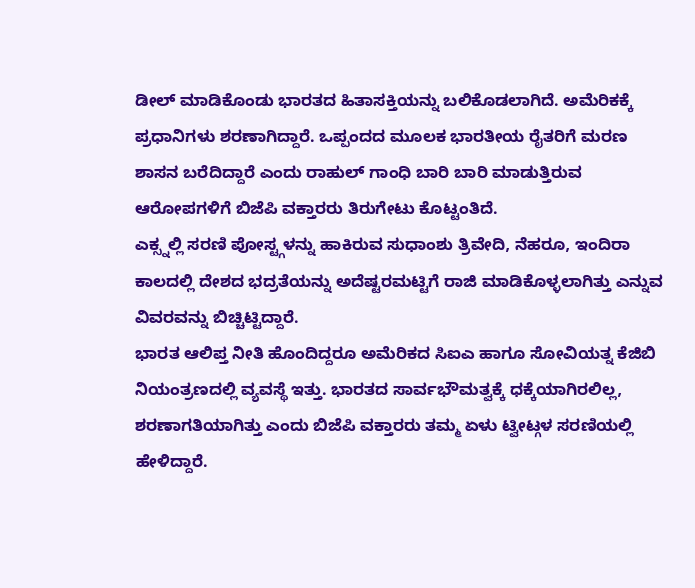ಡೀಲ್ ಮಾಡಿಕೊಂಡು ಭಾರತದ ಹಿತಾಸಕ್ತಿಯನ್ನು ಬಲಿಕೊಡಲಾಗಿದೆ. ಅಮೆರಿಕಕ್ಕೆ ಪ್ರಧಾನಿಗಳು ಶರಣಾಗಿದ್ದಾರೆ. ಒಪ್ಪಂದದ ಮೂಲಕ ಭಾರತೀಯ ರೈತರಿಗೆ ಮರಣ ಶಾಸನ ಬರೆದಿದ್ದಾರೆ ಎಂದು ರಾಹುಲ್ ಗಾಂಧಿ ಬಾರಿ ಬಾರಿ ಮಾಡುತ್ತಿರುವ ಆರೋಪಗಳಿಗೆ ಬಿಜೆಪಿ ವಕ್ತಾರರು ತಿರುಗೇಟು ಕೊಟ್ಟಂತಿದೆ.
ಎಕ್ಸ್ನಲ್ಲಿ ಸರಣಿ ಪೋಸ್ಟ್ಗಳನ್ನು ಹಾಕಿರುವ ಸುಧಾಂಶು ತ್ರಿವೇದಿ, ನೆಹರೂ, ಇಂದಿರಾ ಕಾಲದಲ್ಲಿ ದೇಶದ ಭದ್ರತೆಯನ್ನು ಅದೆಷ್ಟರಮಟ್ಟಿಗೆ ರಾಜಿ ಮಾಡಿಕೊಳ್ಳಲಾಗಿತ್ತು ಎನ್ನುವ ವಿವರವನ್ನು ಬಿಚ್ಚಿಟ್ಟಿದ್ದಾರೆ.
ಭಾರತ ಆಲಿಪ್ತ ನೀತಿ ಹೊಂದಿದ್ದರೂ ಅಮೆರಿಕದ ಸಿಐಎ ಹಾಗೂ ಸೋವಿಯತ್ನ ಕೆಜಿಬಿ ನಿಯಂತ್ರಣದಲ್ಲಿ ವ್ಯವಸ್ಥೆ ಇತ್ತು. ಭಾರತದ ಸಾರ್ವಭೌಮತ್ವಕ್ಕೆ ಧಕ್ಕೆಯಾಗಿರಲಿಲ್ಲ, ಶರಣಾಗತಿಯಾಗಿತ್ತು ಎಂದು ಬಿಜೆಪಿ ವಕ್ತಾರರು ತಮ್ಮ ಏಳು ಟ್ವೀಟ್ಗಳ ಸರಣಿಯಲ್ಲಿ ಹೇಳಿದ್ದಾರೆ.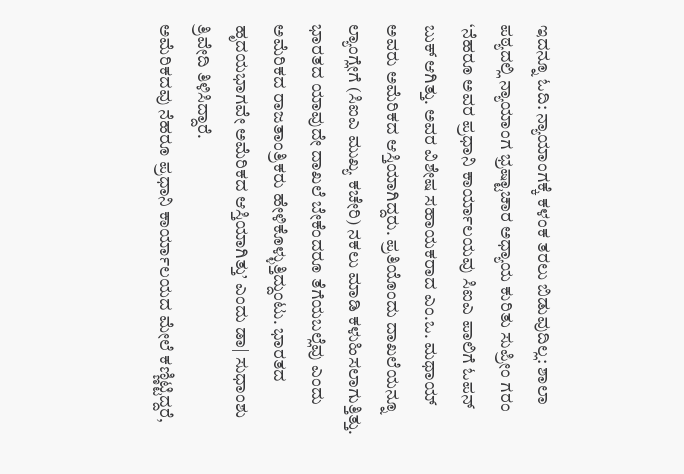ಇದನ್ನೂ ಓದಿ: ನ್ಯಾಯಾಂಗಕ್ಕೆ ಕಳಂಕ ತರಲು ಬಿಡುವುದಿಲ್ಲ: ಶಾಲಾ ಪಠ್ಯದಲ್ಲಿ ನ್ಯಾಯಾಂಗ ಭ್ರಷ್ಟಾಚಾರ ಅಧ್ಯಾಯ ಕುರಿತು ಸುಪ್ರೀಂ ಗರಂ
‘ನೆಹರೂ ಅವರ ಪ್ರಧಾನಿ ಕಾರ್ಯಾಲಯವು ಸಿಐಎ ಪಾಲಿಗೆ ಓಪನ್ ಬುಕ್ ಆಗಿತ್ತು. ಅವರ ವಿಶೇಷ ಸಹಾಯಕರಾದ ಎಂ.ಒ. ಮಥಾಯ್ ಅವರು ಅಮೆರಿಕದ ಆಸ್ತಿಯಾಗಿದ್ದರು. ಪ್ರತಿಯೊಂದು ದಾಖಲೆಯನ್ನೂ ಲ್ಯಾಂಗ್ಲೇಗೆ (ಸಿಐಎ ಮುಖ್ಯ ಕಚೇರಿ) ನಕಲು ಮಾಡಿ ಕಳುಹಿಸಲಾಗುತ್ತಿತ್ತು. ಭಾರತದ ಯಾವುದೇ ದಾಖಲೆ ಬೇಕೆಂದರೂ ತೆಗೆಯಬಲ್ಲೆವು ಎಂದು ಅಮೆರಿಕದ ರಾಜತಾಂತ್ರಿಕರು ಹೇಳಿಕೊಳ್ಳುತ್ತಿದ್ದುಂಟು. ಭಾರತದ ಹೃದಯಭಾಗವೇ ಅಮೆರಿಕದ ಆಸ್ತಿಯಾಗಿತ್ತು’ ಎಂದು ಡಾ| ಸುಧಾಂಶು ತ್ರಿವೇದಿ ತಿಳಿಸಿದ್ದಾರೆ.
ಅಮೆರಿಕದವು ನೆಹರೂ ಪ್ರಧಾನಿ ಕಾರ್ಯಾಲಯದ ಮೇಲೆ ಕಣ್ಣಿಟ್ಟಿದ್ದರೆ,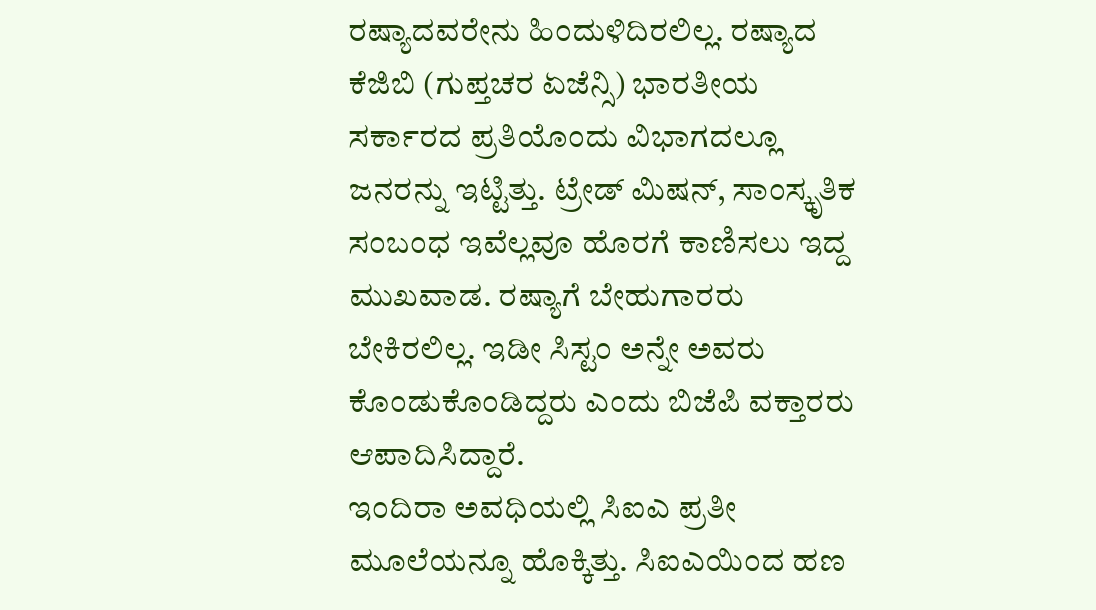ರಷ್ಯಾದವರೇನು ಹಿಂದುಳಿದಿರಲಿಲ್ಲ. ರಷ್ಯಾದ ಕೆಜಿಬಿ (ಗುಪ್ತಚರ ಏಜೆನ್ಸಿ) ಭಾರತೀಯ ಸರ್ಕಾರದ ಪ್ರತಿಯೊಂದು ವಿಭಾಗದಲ್ಲೂ ಜನರನ್ನು ಇಟ್ಟಿತ್ತು. ಟ್ರೇಡ್ ಮಿಷನ್, ಸಾಂಸ್ಕೃತಿಕ ಸಂಬಂಧ ಇವೆಲ್ಲವೂ ಹೊರಗೆ ಕಾಣಿಸಲು ಇದ್ದ ಮುಖವಾಡ. ರಷ್ಯಾಗೆ ಬೇಹುಗಾರರು ಬೇಕಿರಲಿಲ್ಲ. ಇಡೀ ಸಿಸ್ಟಂ ಅನ್ನೇ ಅವರು ಕೊಂಡುಕೊಂಡಿದ್ದರು ಎಂದು ಬಿಜೆಪಿ ವಕ್ತಾರರು ಆಪಾದಿಸಿದ್ದಾರೆ.
ಇಂದಿರಾ ಅವಧಿಯಲ್ಲಿ ಸಿಐಎ ಪ್ರತೀ ಮೂಲೆಯನ್ನೂ ಹೊಕ್ಕಿತ್ತು. ಸಿಐಎಯಿಂದ ಹಣ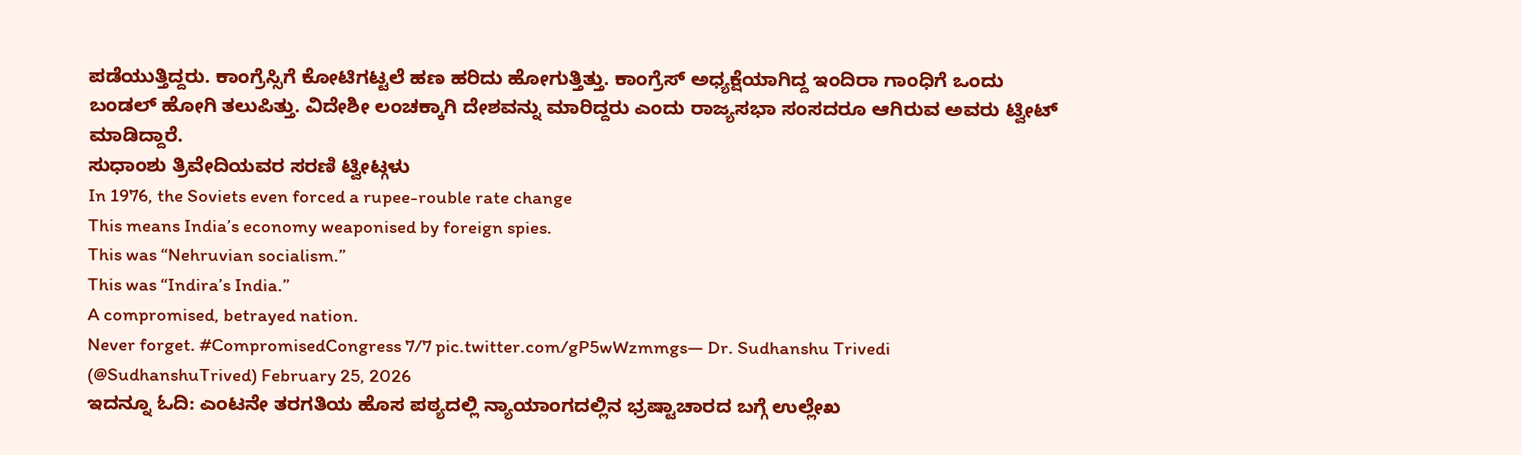ಪಡೆಯುತ್ತಿದ್ದರು. ಕಾಂಗ್ರೆಸ್ಸಿಗೆ ಕೋಟಿಗಟ್ಟಲೆ ಹಣ ಹರಿದು ಹೋಗುತ್ತಿತ್ತು. ಕಾಂಗ್ರೆಸ್ ಅಧ್ಯಕ್ಷೆಯಾಗಿದ್ದ ಇಂದಿರಾ ಗಾಂಧಿಗೆ ಒಂದು ಬಂಡಲ್ ಹೋಗಿ ತಲುಪಿತ್ತು. ವಿದೇಶೀ ಲಂಚಕ್ಕಾಗಿ ದೇಶವನ್ನು ಮಾರಿದ್ದರು ಎಂದು ರಾಜ್ಯಸಭಾ ಸಂಸದರೂ ಆಗಿರುವ ಅವರು ಟ್ವೀಟ್ ಮಾಡಿದ್ದಾರೆ.
ಸುಧಾಂಶು ತ್ರಿವೇದಿಯವರ ಸರಣಿ ಟ್ವೀಟ್ಗಳು
In 1976, the Soviets even forced a rupee-rouble rate change
This means India’s economy weaponised by foreign spies.
This was “Nehruvian socialism.”
This was “Indira’s India.”
A compromised, betrayed nation.
Never forget. #CompromisedCongress 7/7 pic.twitter.com/gP5wWzmmgs— Dr. Sudhanshu Trivedi (@SudhanshuTrived) February 25, 2026
ಇದನ್ನೂ ಓದಿ: ಎಂಟನೇ ತರಗತಿಯ ಹೊಸ ಪಠ್ಯದಲ್ಲಿ ನ್ಯಾಯಾಂಗದಲ್ಲಿನ ಭ್ರಷ್ಟಾಚಾರದ ಬಗ್ಗೆ ಉಲ್ಲೇಖ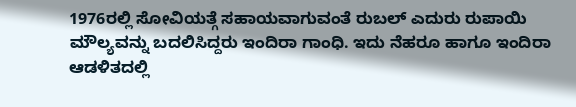1976ರಲ್ಲಿ ಸೋವಿಯತ್ಗೆ ಸಹಾಯವಾಗುವಂತೆ ರುಬಲ್ ಎದುರು ರುಪಾಯಿ ಮೌಲ್ಯವನ್ನು ಬದಲಿಸಿದ್ದರು ಇಂದಿರಾ ಗಾಂಧಿ. ಇದು ನೆಹರೂ ಹಾಗೂ ಇಂದಿರಾ ಆಡಳಿತದಲ್ಲಿ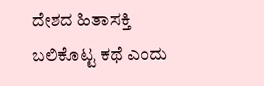ದೇಶದ ಹಿತಾಸಕ್ತಿ ಬಲಿಕೊಟ್ಟ ಕಥೆ ಎಂದು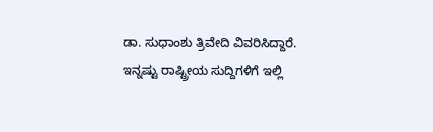ಡಾ. ಸುಧಾಂಶು ತ್ರಿವೇದಿ ವಿವರಿಸಿದ್ದಾರೆ.
ಇನ್ನಷ್ಟು ರಾಷ್ಟ್ರೀಯ ಸುದ್ದಿಗಳಿಗೆ ಇಲ್ಲಿ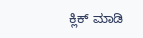ಕ್ಲಿಕ್ ಮಾಡಿ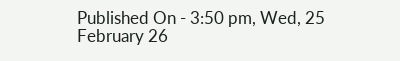Published On - 3:50 pm, Wed, 25 February 26